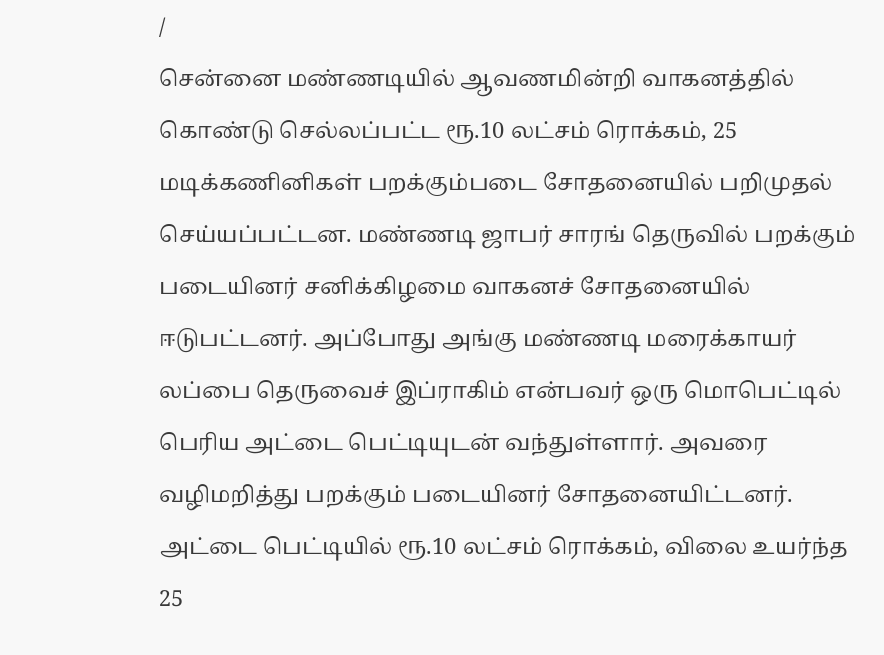/
சென்னை மண்ணடியில் ஆவணமின்றி வாகனத்தில் கொண்டு செல்லப்பட்ட ரூ.10 லட்சம் ரொக்கம், 25 மடிக்கணினிகள் பறக்கும்படை சோதனையில் பறிமுதல் செய்யப்பட்டன. மண்ணடி ஜாபர் சாரங் தெருவில் பறக்கும் படையினர் சனிக்கிழமை வாகனச் சோதனையில் ஈடுபட்டனர். அப்போது அங்கு மண்ணடி மரைக்காயர் லப்பை தெருவைச் இப்ராகிம் என்பவர் ஒரு மொபெட்டில் பெரிய அட்டை பெட்டியுடன் வந்துள்ளார். அவரை வழிமறித்து பறக்கும் படையினர் சோதனையிட்டனர். அட்டை பெட்டியில் ரூ.10 லட்சம் ரொக்கம், விலை உயர்ந்த 25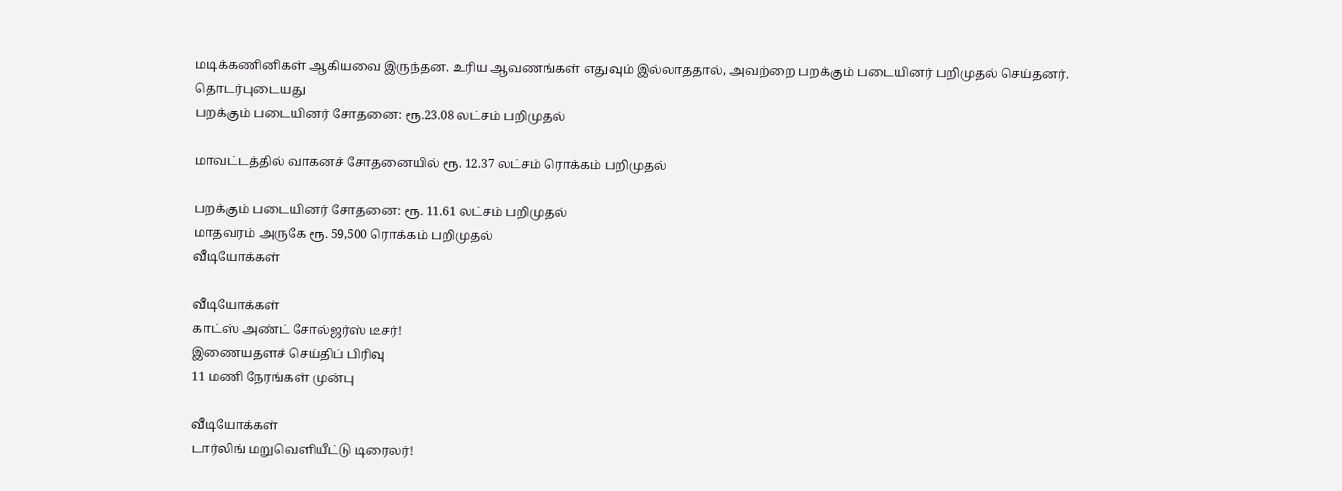மடிக்கணினிகள் ஆகியவை இருந்தன. உரிய ஆவணங்கள் எதுவும் இல்லாததால், அவற்றை பறக்கும் படையினர் பறிமுதல் செய்தனர்.
தொடர்புடையது
பறக்கும் படையினர் சோதனை: ரூ.23.08 லட்சம் பறிமுதல்

மாவட்டத்தில் வாகனச் சோதனையில் ரூ. 12.37 லட்சம் ரொக்கம் பறிமுதல்

பறக்கும் படையினர் சோதனை: ரூ. 11.61 லட்சம் பறிமுதல்
மாதவரம் அருகே ரூ. 59,500 ரொக்கம் பறிமுதல்
வீடியோக்கள்

வீடியோக்கள்
காட்ஸ் அண்ட் சோல்ஜர்ஸ் டீசர்!
இணையதளச் செய்திப் பிரிவு
11 மணி நேரங்கள் முன்பு

வீடியோக்கள்
டார்லிங் மறுவெளியீட்டு டிரைலர்!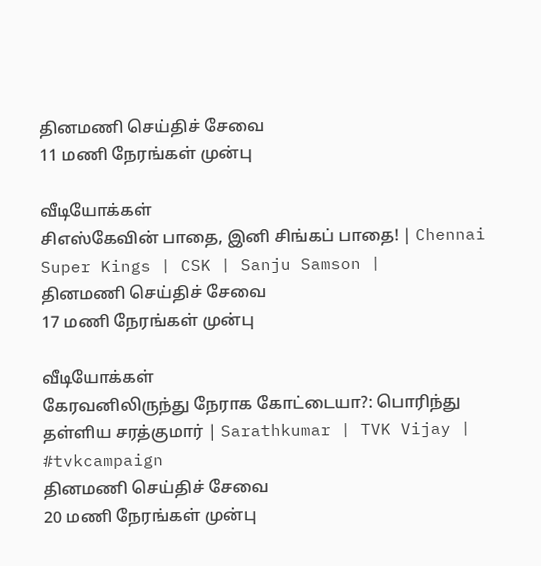தினமணி செய்திச் சேவை
11 மணி நேரங்கள் முன்பு

வீடியோக்கள்
சிஎஸ்கேவின் பாதை, இனி சிங்கப் பாதை! | Chennai Super Kings | CSK | Sanju Samson |
தினமணி செய்திச் சேவை
17 மணி நேரங்கள் முன்பு

வீடியோக்கள்
கேரவனிலிருந்து நேராக கோட்டையா?: பொரிந்து தள்ளிய சரத்குமார் | Sarathkumar | TVK Vijay | #tvkcampaign
தினமணி செய்திச் சேவை
20 மணி நேரங்கள் முன்பு